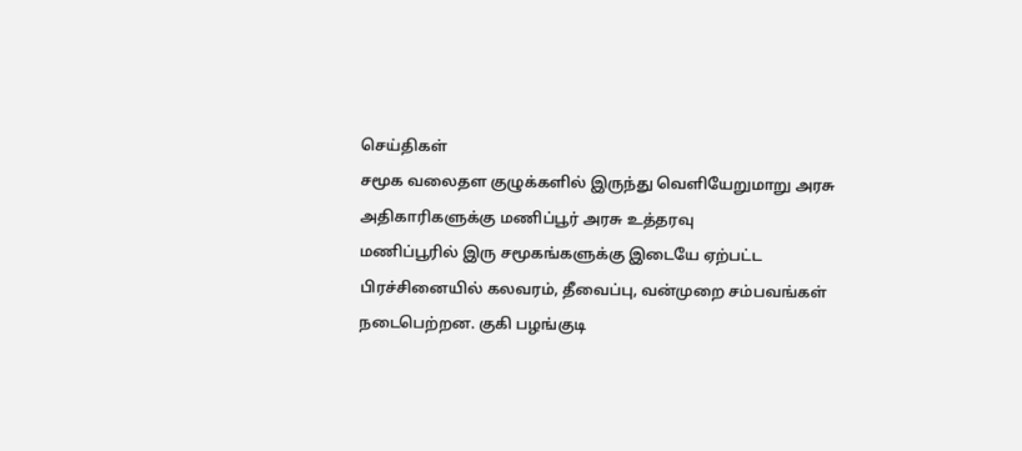செய்திகள்
சமூக வலைதள குழுக்களில் இருந்து வெளியேறுமாறு அரசு அதிகாரிகளுக்கு மணிப்பூர் அரசு உத்தரவு
மணிப்பூரில் இரு சமூகங்களுக்கு இடையே ஏற்பட்ட பிரச்சினையில் கலவரம், தீவைப்பு, வன்முறை சம்பவங்கள் நடைபெற்றன. குகி பழங்குடி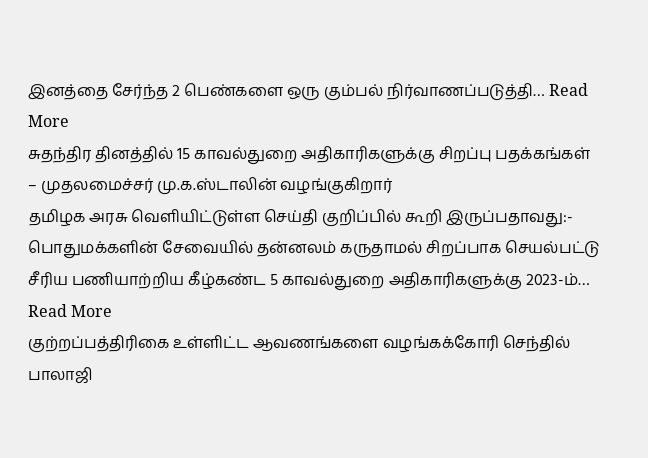இனத்தை சேர்ந்த 2 பெண்களை ஒரு கும்பல் நிர்வாணப்படுத்தி… Read More
சுதந்திர தினத்தில் 15 காவல்துறை அதிகாரிகளுக்கு சிறப்பு பதக்கங்கள் – முதலமைச்சர் மு.க.ஸ்டாலின் வழங்குகிறார்
தமிழக அரசு வெளியிட்டுள்ள செய்தி குறிப்பில் கூறி இருப்பதாவது:- பொதுமக்களின் சேவையில் தன்னலம் கருதாமல் சிறப்பாக செயல்பட்டு சீரிய பணியாற்றிய கீழ்கண்ட 5 காவல்துறை அதிகாரிகளுக்கு 2023-ம்… Read More
குற்றப்பத்திரிகை உள்ளிட்ட ஆவணங்களை வழங்கக்கோரி செந்தில் பாலாஜி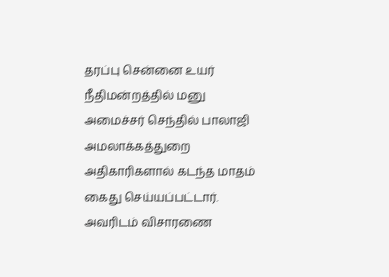தரப்பு சென்னை உயர் நீதிமன்றத்தில் மனு
அமைச்சர் செந்தில் பாலாஜி அமலாக்கத்துறை அதிகாரிகளால் கடந்த மாதம் கைது செய்யப்பட்டார். அவரிடம் விசாரணை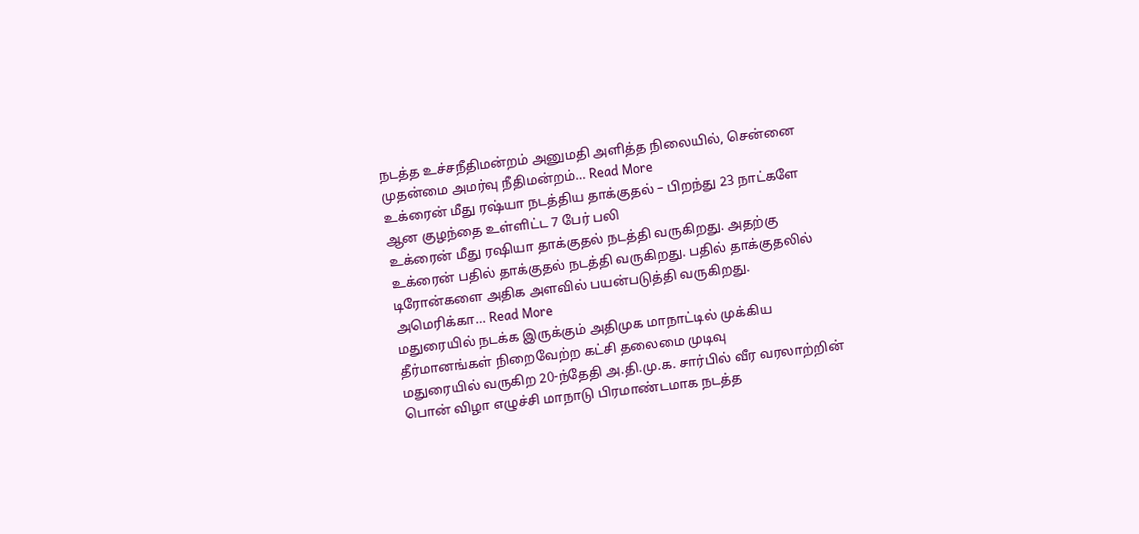நடத்த உச்சநீதிமன்றம் அனுமதி அளித்த நிலையில், சென்னை முதன்மை அமர்வு நீதிமன்றம்… Read More
உக்ரைன் மீது ரஷ்யா நடத்திய தாக்குதல் – பிறந்து 23 நாட்களே ஆன குழந்தை உள்ளிட்ட 7 பேர் பலி
உக்ரைன் மீது ரஷியா தாக்குதல் நடத்தி வருகிறது. அதற்கு உக்ரைன் பதில் தாக்குதல் நடத்தி வருகிறது. பதில் தாக்குதலில் டிரோன்களை அதிக அளவில் பயன்படுத்தி வருகிறது. அமெரிக்கா… Read More
மதுரையில் நடக்க இருக்கும் அதிமுக மாநாட்டில் முக்கிய தீர்மானங்கள் நிறைவேற்ற கட்சி தலைமை முடிவு
மதுரையில் வருகிற 20-ந்தேதி அ.தி.மு.க. சார்பில் வீர வரலாற்றின் பொன் விழா எழுச்சி மாநாடு பிரமாண்டமாக நடத்த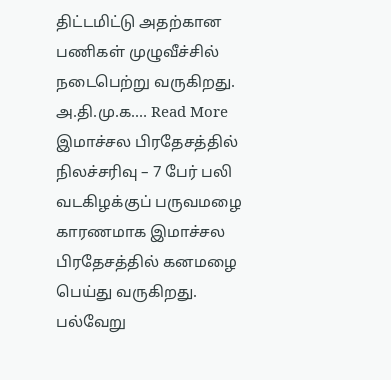திட்டமிட்டு அதற்கான பணிகள் முழுவீச்சில் நடைபெற்று வருகிறது. அ.தி.மு.க.… Read More
இமாச்சல பிரதேசத்தில் நிலச்சரிவு – 7 பேர் பலி
வடகிழக்குப் பருவமழை காரணமாக இமாச்சல பிரதேசத்தில் கனமழை பெய்து வருகிறது. பல்வேறு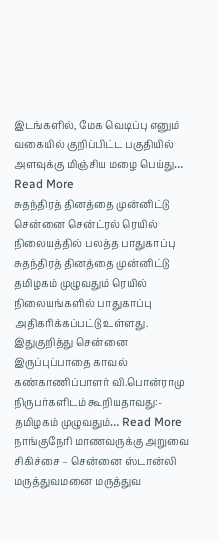இடங்களில், மேக வெடிப்பு எனும் வகையில் குறிப்பிட்ட பகுதியில் அளவுக்கு மிஞ்சிய மழை பெய்து… Read More
சுதந்திரத் தினத்தை முன்னிட்டு சென்னை சென்ட்ரல் ரெயில் நிலையத்தில் பலத்த பாதுகாப்பு
சுதந்திரத் தினத்தை முன்னிட்டு தமிழகம் முழுவதும் ரெயில் நிலையங்களில் பாதுகாப்பு அதிகரிக்கப்பட்டு உள்ளது. இதுகுறித்து சென்னை இருப்புப்பாதை காவல் கண்காணிப்பாளர் வி.பொன்ராமு நிருபர்களிடம் கூறியதாவது:- தமிழகம் முழுவதும்… Read More
நாங்குநேரி மாணவருக்கு அறுவை சிகிச்சை – சென்னை ஸ்டான்லி மருத்துவமனை மருத்துவ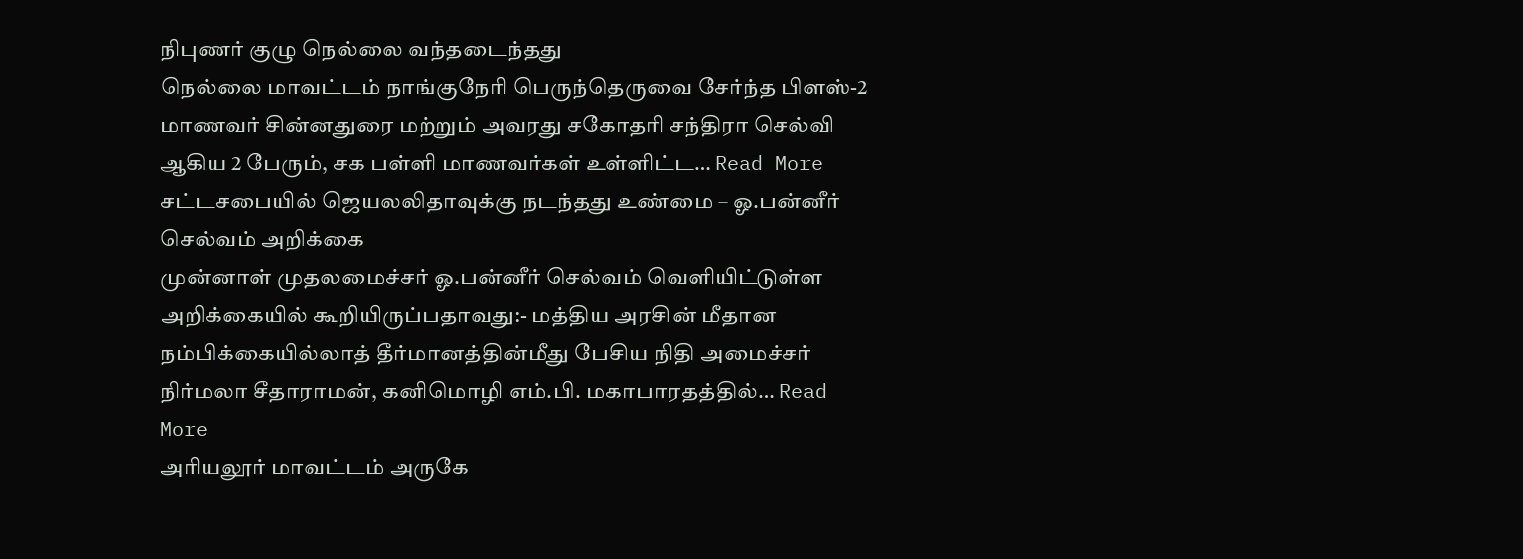நிபுணர் குழு நெல்லை வந்தடைந்தது
நெல்லை மாவட்டம் நாங்குநேரி பெருந்தெருவை சேர்ந்த பிளஸ்-2 மாணவர் சின்னதுரை மற்றும் அவரது சகோதரி சந்திரா செல்வி ஆகிய 2 பேரும், சக பள்ளி மாணவர்கள் உள்ளிட்ட… Read More
சட்டசபையில் ஜெயலலிதாவுக்கு நடந்தது உண்மை – ஓ.பன்னீர் செல்வம் அறிக்கை
முன்னாள் முதலமைச்சர் ஓ.பன்னீர் செல்வம் வெளியிட்டுள்ள அறிக்கையில் கூறியிருப்பதாவது:- மத்திய அரசின் மீதான நம்பிக்கையில்லாத் தீர்மானத்தின்மீது பேசிய நிதி அமைச்சர் நிர்மலா சீதாராமன், கனிமொழி எம்.பி. மகாபாரதத்தில்… Read More
அரியலூர் மாவட்டம் அருகே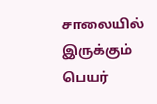சாலையில் இருக்கும் பெயர்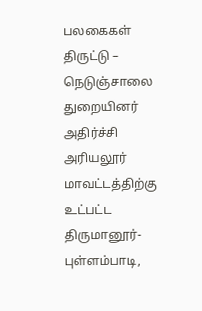பலகைகள் திருட்டு – நெடுஞ்சாலை துறையினர் அதிர்ச்சி
அரியலூர் மாவட்டத்திற்கு உட்பட்ட திருமானூர்-புள்ளம்பாடி,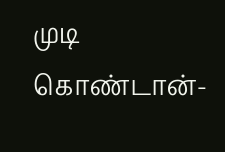முடி கொண்டான்-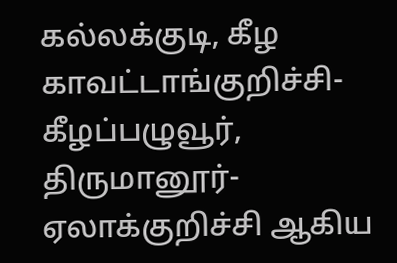கல்லக்குடி, கீழ காவட்டாங்குறிச்சி-கீழப்பழுவூர், திருமானூர்-ஏலாக்குறிச்சி ஆகிய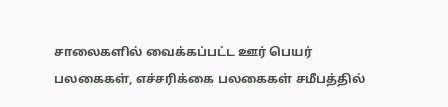சாலைகளில் வைக்கப்பட்ட ஊர் பெயர் பலகைகள், எச்சரிக்கை பலகைகள் சமீபத்தில்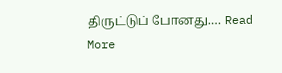திருட்டுப் போனது.… Read More